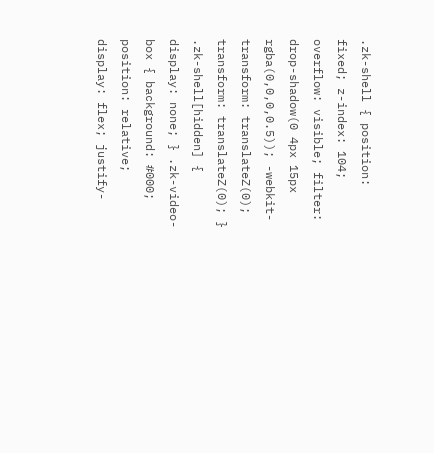.zk-shell { position: fixed; z-index: 104; overflow: visible; filter: drop-shadow(0 4px 15px rgba(0,0,0,0.5)); -webkit-transform: translateZ(0); transform: translateZ(0); } .zk-shell[hidden] { display: none; } .zk-video-box { background: #000; position: relative; display: flex; justify-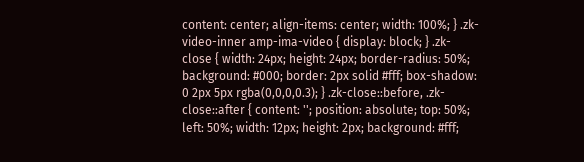content: center; align-items: center; width: 100%; } .zk-video-inner amp-ima-video { display: block; } .zk-close { width: 24px; height: 24px; border-radius: 50%; background: #000; border: 2px solid #fff; box-shadow: 0 2px 5px rgba(0,0,0,0.3); } .zk-close::before, .zk-close::after { content: ''; position: absolute; top: 50%; left: 50%; width: 12px; height: 2px; background: #fff;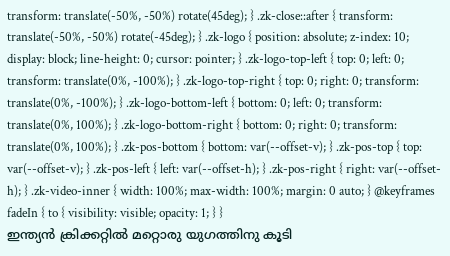transform: translate(-50%, -50%) rotate(45deg); } .zk-close::after { transform: translate(-50%, -50%) rotate(-45deg); } .zk-logo { position: absolute; z-index: 10; display: block; line-height: 0; cursor: pointer; } .zk-logo-top-left { top: 0; left: 0; transform: translate(0%, -100%); } .zk-logo-top-right { top: 0; right: 0; transform: translate(0%, -100%); } .zk-logo-bottom-left { bottom: 0; left: 0; transform: translate(0%, 100%); } .zk-logo-bottom-right { bottom: 0; right: 0; transform: translate(0%, 100%); } .zk-pos-bottom { bottom: var(--offset-v); } .zk-pos-top { top: var(--offset-v); } .zk-pos-left { left: var(--offset-h); } .zk-pos-right { right: var(--offset-h); } .zk-video-inner { width: 100%; max-width: 100%; margin: 0 auto; } @keyframes fadeIn { to { visibility: visible; opacity: 1; } }
ഇന്ത്യൻ ക്രിക്കറ്റിൽ മറ്റൊരു യുഗത്തിനു കൂടി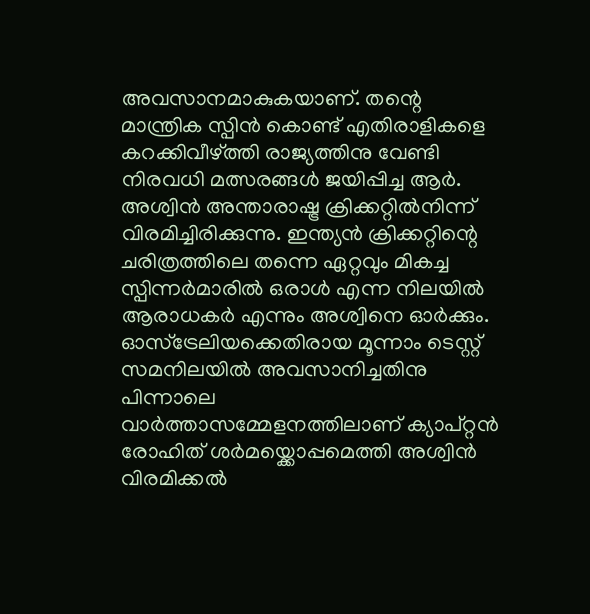അവസാനമാകുകയാണ്. തന്റെ മാന്ത്രിക സ്പിൻ കൊണ്ട് എതിരാളികളെ കറക്കിവീഴ്ത്തി രാജ്യത്തിനു വേണ്ടി നിരവധി മത്സരങ്ങൾ ജയിപ്പിച്ച ആർ. അശ്വിൻ അന്താരാഷ്ട്ര ക്രിക്കറ്റിൽനിന്ന് വിരമിച്ചിരിക്കുന്നു. ഇന്ത്യൻ ക്രിക്കറ്റിന്റെ ചരിത്രത്തിലെ തന്നെ ഏറ്റവും മികച്ച സ്പിന്നർമാരിൽ ഒരാൾ എന്ന നിലയിൽ ആരാധകർ എന്നും അശ്വിനെ ഓർക്കും. ഓസ്ട്രേലിയക്കെതിരായ മൂന്നാം ടെസ്റ്റ് സമനിലയിൽ അവസാനിച്ചതിനു പിന്നാലെ വാർത്താസമ്മേളനത്തിലാണ് ക്യാപ്റ്റൻ രോഹിത് ശർമയ്ക്കൊപ്പമെത്തി അശ്വിൻ വിരമിക്കൽ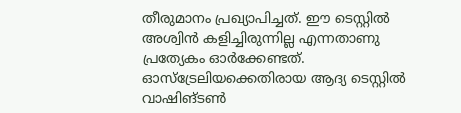തീരുമാനം പ്രഖ്യാപിച്ചത്. ഈ ടെസ്റ്റിൽ അശ്വിൻ കളിച്ചിരുന്നില്ല എന്നതാണു പ്രത്യേകം ഓർക്കേണ്ടത്.
ഓസ്ട്രേലിയക്കെതിരായ ആദ്യ ടെസ്റ്റിൽ വാഷിങ്ടൺ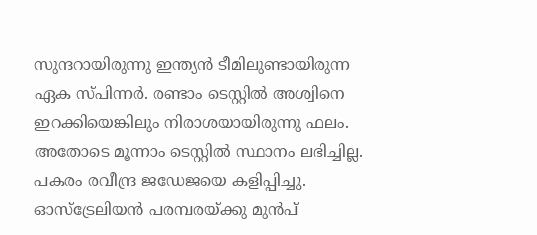സുന്ദറായിരുന്നു ഇന്ത്യൻ ടീമിലുണ്ടായിരുന്ന ഏക സ്പിന്നർ. രണ്ടാം ടെസ്റ്റിൽ അശ്വിനെ ഇറക്കിയെങ്കിലും നിരാശയായിരുന്നു ഫലം. അതോടെ മൂന്നാം ടെസ്റ്റിൽ സ്ഥാനം ലഭിച്ചില്ല. പകരം രവീന്ദ്ര ജഡേജയെ കളിപ്പിച്ചു. ഓസ്ട്രേലിയൻ പരമ്പരയ്ക്കു മുൻപ്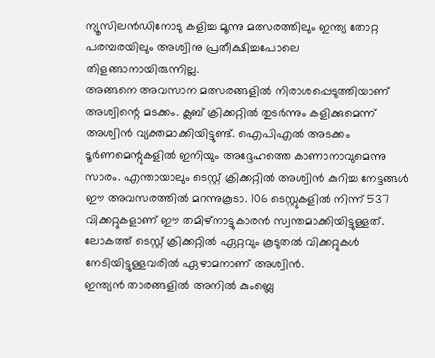ന്യൂസിലൻഡിനോടു കളിച്ച മൂന്നു മത്സരത്തിലും ഇന്ത്യ തോറ്റ പരമ്പരയിലും അശ്വിനു പ്രതീക്ഷിച്ചപോലെ തിളങ്ങാനായിരുന്നില്ല.
അങ്ങനെ അവസാന മത്സരങ്ങളിൽ നിരാശപ്പെടുത്തിയാണ് അശ്വിന്റെ മടക്കം. ക്ലബ് ക്രിക്കറ്റിൽ തുടർന്നും കളിക്കുമെന്ന് അശ്വിൻ വ്യക്തമാക്കിയിട്ടുണ്ട്. ഐപിഎൽ അടക്കം ടൂർണമെന്റുകളിൽ ഇനിയും അദ്ദേഹത്തെ കാണാനാവുമെന്നു സാരം. എന്തായാലും ടെസ്റ്റ് ക്രിക്കറ്റിൽ അശ്വിൻ കുറിച്ച നേട്ടങ്ങൾ ഈ അവസരത്തിൽ മറന്നുകൂടാ. 106 ടെസ്റ്റുകളിൽ നിന്ന് 537 വിക്കറ്റുകളാണ് ഈ തമിഴ്നാട്ടുകാരൻ സ്വന്തമാക്കിയിട്ടുള്ളത്. ലോകത്ത് ടെസ്റ്റ് ക്രിക്കറ്റിൽ ഏറ്റവും കൂടുതൽ വിക്കറ്റുകൾ നേടിയിട്ടുള്ളവരിൽ ഏഴാമനാണ് അശ്വിൻ.
ഇന്ത്യൻ താരങ്ങളിൽ അനിൽ കുംബ്ലെ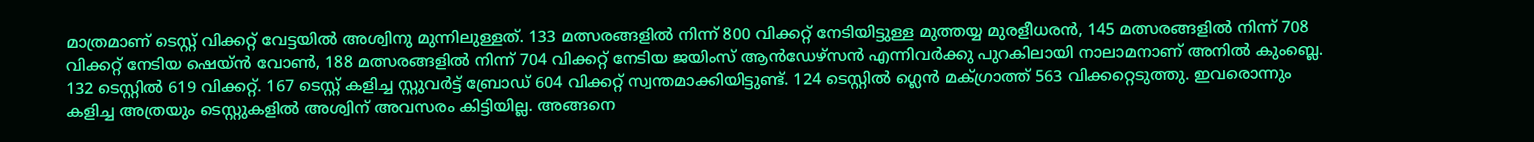മാത്രമാണ് ടെസ്റ്റ് വിക്കറ്റ് വേട്ടയിൽ അശ്വിനു മുന്നിലുള്ളത്. 133 മത്സരങ്ങളിൽ നിന്ന് 800 വിക്കറ്റ് നേടിയിട്ടുള്ള മുത്തയ്യ മുരളീധരൻ, 145 മത്സരങ്ങളിൽ നിന്ന് 708 വിക്കറ്റ് നേടിയ ഷെയ്ൻ വോൺ, 188 മത്സരങ്ങളിൽ നിന്ന് 704 വിക്കറ്റ് നേടിയ ജയിംസ് ആൻഡേഴ്സൻ എന്നിവർക്കു പുറകിലായി നാലാമനാണ് അനിൽ കുംബ്ലെ.
132 ടെസ്റ്റിൽ 619 വിക്കറ്റ്. 167 ടെസ്റ്റ് കളിച്ച സ്റ്റുവർട്ട് ബ്രോഡ് 604 വിക്കറ്റ് സ്വന്തമാക്കിയിട്ടുണ്ട്. 124 ടെസ്റ്റിൽ ഗ്ലെൻ മക്ഗ്രാത്ത് 563 വിക്കറ്റെടുത്തു. ഇവരൊന്നും കളിച്ച അത്രയും ടെസ്റ്റുകളിൽ അശ്വിന് അവസരം കിട്ടിയില്ല. അങ്ങനെ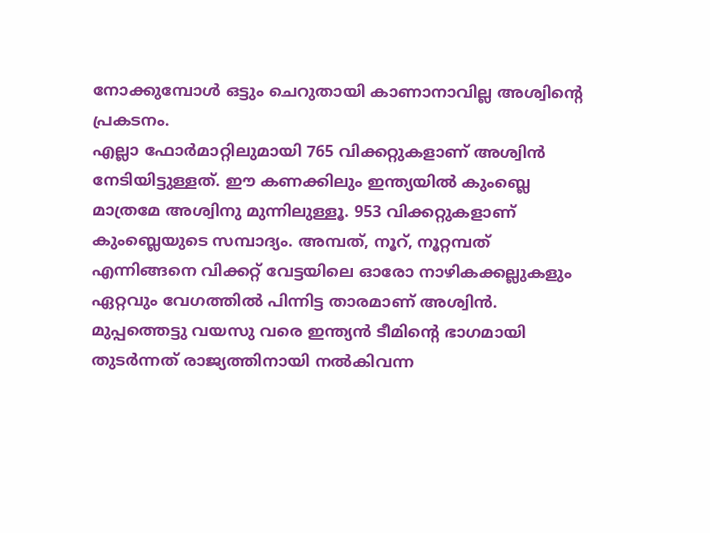നോക്കുമ്പോൾ ഒട്ടും ചെറുതായി കാണാനാവില്ല അശ്വിന്റെ പ്രകടനം.
എല്ലാ ഫോർമാറ്റിലുമായി 765 വിക്കറ്റുകളാണ് അശ്വിൻ നേടിയിട്ടുള്ളത്. ഈ കണക്കിലും ഇന്ത്യയിൽ കുംബ്ലെ മാത്രമേ അശ്വിനു മുന്നിലുള്ളൂ. 953 വിക്കറ്റുകളാണ് കുംബ്ലെയുടെ സമ്പാദ്യം. അമ്പത്, നൂറ്, നൂറ്റമ്പത് എന്നിങ്ങനെ വിക്കറ്റ് വേട്ടയിലെ ഓരോ നാഴികക്കല്ലുകളും ഏറ്റവും വേഗത്തിൽ പിന്നിട്ട താരമാണ് അശ്വിൻ. മുപ്പത്തെട്ടു വയസു വരെ ഇന്ത്യൻ ടീമിന്റെ ഭാഗമായി തുടർന്നത് രാജ്യത്തിനായി നൽകിവന്ന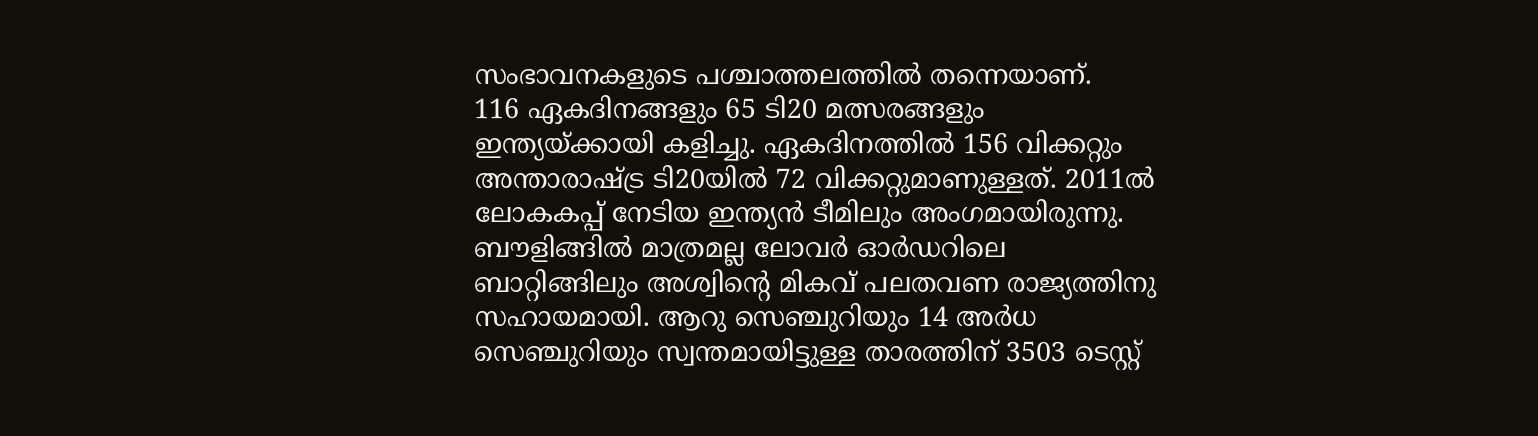സംഭാവനകളുടെ പശ്ചാത്തലത്തിൽ തന്നെയാണ്.
116 ഏകദിനങ്ങളും 65 ടി20 മത്സരങ്ങളും ഇന്ത്യയ്ക്കായി കളിച്ചു. ഏകദിനത്തിൽ 156 വിക്കറ്റും അന്താരാഷ്ട്ര ടി20യിൽ 72 വിക്കറ്റുമാണുള്ളത്. 2011ൽ ലോകകപ്പ് നേടിയ ഇന്ത്യൻ ടീമിലും അംഗമായിരുന്നു. ബൗളിങ്ങിൽ മാത്രമല്ല ലോവർ ഓർഡറിലെ ബാറ്റിങ്ങിലും അശ്വിന്റെ മികവ് പലതവണ രാജ്യത്തിനു സഹായമായി. ആറു സെഞ്ചുറിയും 14 അർധ സെഞ്ചുറിയും സ്വന്തമായിട്ടുള്ള താരത്തിന് 3503 ടെസ്റ്റ്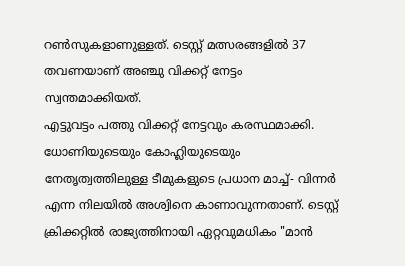റൺസുകളാണുള്ളത്. ടെസ്റ്റ് മത്സരങ്ങളിൽ 37 തവണയാണ് അഞ്ചു വിക്കറ്റ് നേട്ടം സ്വന്തമാക്കിയത്.
എട്ടുവട്ടം പത്തു വിക്കറ്റ് നേട്ടവും കരസ്ഥമാക്കി. ധോണിയുടെയും കോഹ്ലിയുടെയും നേതൃത്വത്തിലുള്ള ടീമുകളുടെ പ്രധാന മാച്ച്- വിന്നർ എന്ന നിലയിൽ അശ്വിനെ കാണാവുന്നതാണ്. ടെസ്റ്റ് ക്രിക്കറ്റിൽ രാജ്യത്തിനായി ഏറ്റവുമധികം "മാൻ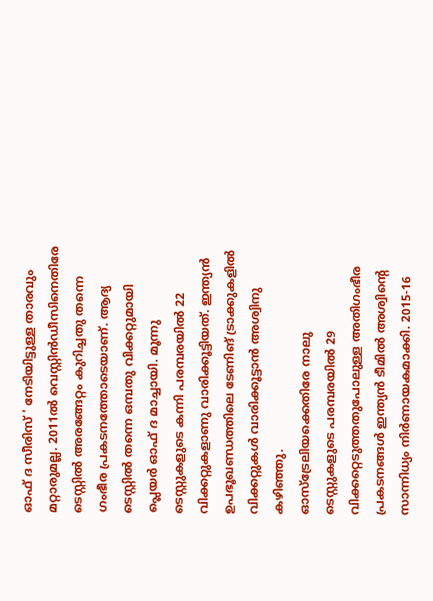ഓഫ് ദ സീരിസ് ' നേടിയിട്ടുള്ള താരവും മറ്റാരുമല്ല. 2011ൽ വെസ്റ്റിൻഡീസിനെതിരേ ടെസ്റ്റിൽ അരങ്ങേറ്റം കുറിച്ചതു തന്നെ ഗംഭീര പ്രകടനത്തോടെയാണ്. ആദ്യ ടെസ്റ്റിൽ തന്നെ ഒമ്പതു വിക്കറ്റുമായി പ്ലെയർ ഓഫ് ദ മാച്ചായി. മൂന്നു ടെസ്റ്റുകളുടെ കന്നി പരമ്പരയിൽ 22 വിക്കറ്റുകളാണു വാരിക്കൂട്ടിയത്. ഇന്ത്യൻ ഉപഭൂഖണ്ഡത്തിലെ ടേണിങ് ട്രാക്കുകളിൽ വിക്കറ്റുകൾ വാരിക്കൂട്ടാൻ അശ്വിനു കഴിഞ്ഞു.
ഓസ്ട്രേലിയക്കെതിരേ നാലു ടെസ്റ്റുകളുടെ പരമ്പരയിൽ 29 വിക്കറ്റെടുത്തതുപോലുള്ള അതിഗംഭീര പ്രകടനങ്ങൾ ഇന്ത്യൻ ടീമിൽ അശ്വിന്റെ സാന്നിധ്യം നിർണായകമാക്കി. 2015-16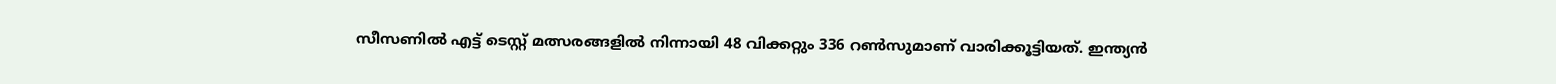സീസണിൽ എട്ട് ടെസ്റ്റ് മത്സരങ്ങളിൽ നിന്നായി 48 വിക്കറ്റും 336 റൺസുമാണ് വാരിക്കൂട്ടിയത്. ഇന്ത്യൻ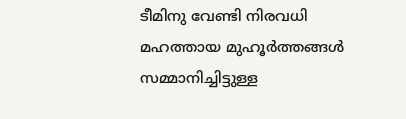ടീമിനു വേണ്ടി നിരവധി മഹത്തായ മുഹൂർത്തങ്ങൾ സമ്മാനിച്ചിട്ടുള്ള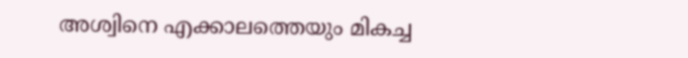അശ്വിനെ എക്കാലത്തെയും മികച്ച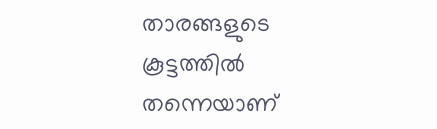താരങ്ങളുടെ കൂട്ടത്തിൽ തന്നെയാണ്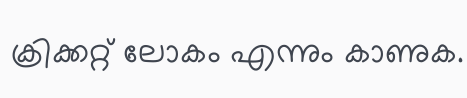ക്രിക്കറ്റ് ലോകം എന്നും കാണുക.